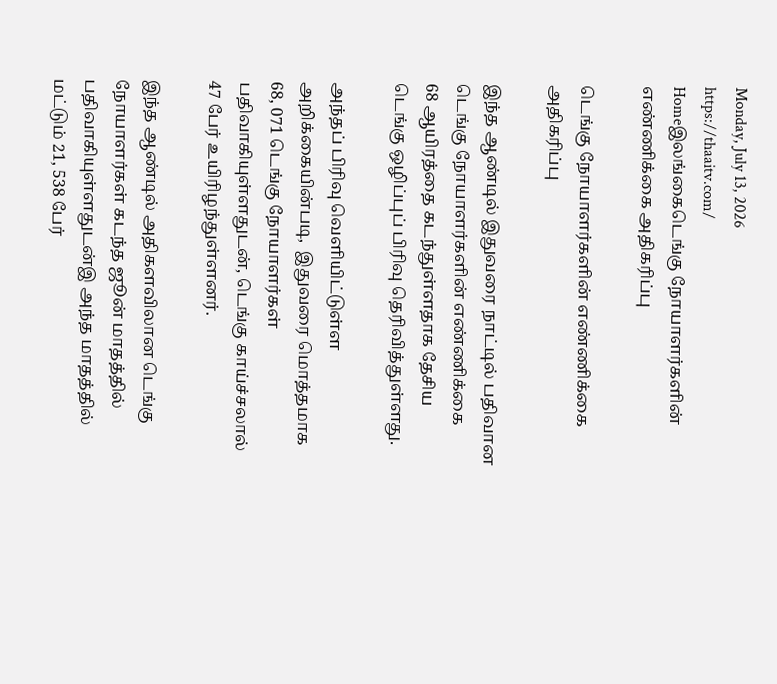Monday, July 13, 2026
https://thaaitv.com/
Homeஇலங்கைடெங்கு நோயாளர்களின் எண்ணிக்கை அதிகரிப்பு

டெங்கு நோயாளர்களின் எண்ணிக்கை அதிகரிப்பு

இந்த ஆண்டில் இதுவரை நாட்டில் பதிவான டெங்கு நோயாளர்களின் எண்ணிக்கை
68 ஆயிரத்தை கடந்துள்ளதாக தேசிய டெங்கு ஒழிப்புப் பிரிவு தெரிவித்துள்ளது.

அந்தப் பிரிவு வெளியிட்டுள்ள அறிக்கையின்படி,  இதுவரை மொத்தமாக
68, 071 டெங்கு நோயாளர்கள் பதிவாகியுள்ளதுடன், டெங்கு காய்ச்சலால்
47 பேர் உயிரிழந்துள்ளனர்.

இந்த ஆண்டில் அதிகளவிலான டெங்கு நோயாளர்கள் கடந்த ஜூன் மாதத்தில்
பதிவாகியுள்ளதுடன்இ அந்த மாதத்தில் மட்டும் 21, 538 பேர்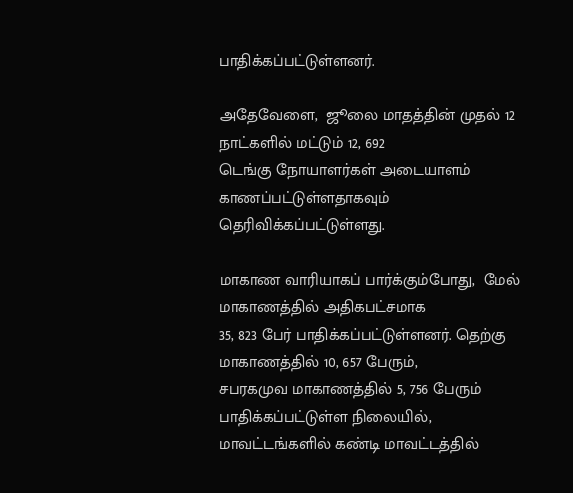பாதிக்கப்பட்டுள்ளனர்.

அதேவேளை,  ஜூலை மாதத்தின் முதல் 12 நாட்களில் மட்டும் 12, 692
டெங்கு நோயாளர்கள் அடையாளம் காணப்பட்டுள்ளதாகவும்
தெரிவிக்கப்பட்டுள்ளது.

மாகாண வாரியாகப் பார்க்கும்போது,  மேல் மாகாணத்தில் அதிகபட்சமாக
35, 823 பேர் பாதிக்கப்பட்டுள்ளனர். தெற்கு மாகாணத்தில் 10, 657 பேரும்,
சபரகமுவ மாகாணத்தில் 5, 756 பேரும் பாதிக்கப்பட்டுள்ள நிலையில்,
மாவட்டங்களில் கண்டி மாவட்டத்தில்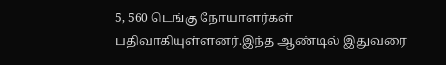5, 560 டெங்கு நோயாளர்கள்
பதிவாகியுள்ளனர்.இந்த ஆண்டில் இதுவரை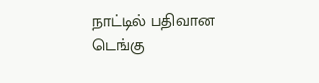நாட்டில் பதிவான டெங்கு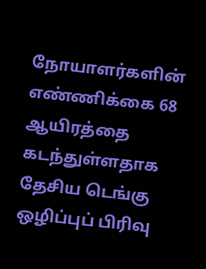நோயாளர்களின் எண்ணிக்கை 68 ஆயிரத்தை கடந்துள்ளதாக தேசிய டெங்கு ஒழிப்புப் பிரிவு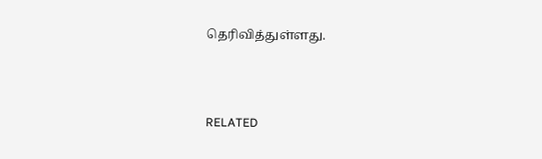தெரிவித்துள்ளது.



RELATED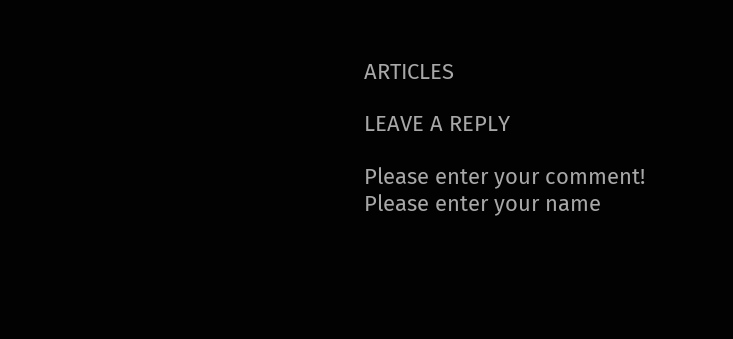ARTICLES

LEAVE A REPLY

Please enter your comment!
Please enter your name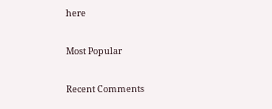here

Most Popular

Recent Comments